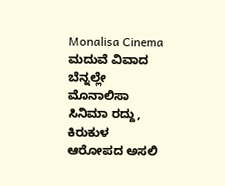Monalisa Cinema ಮದುವೆ ವಿವಾದ ಬೆನ್ನಲ್ಲೇ ಮೊನಾಲಿಸಾ ಸಿನಿಮಾ ರದ್ದು, ಕಿರುಕುಳ ಆರೋಪದ ಅಸಲಿ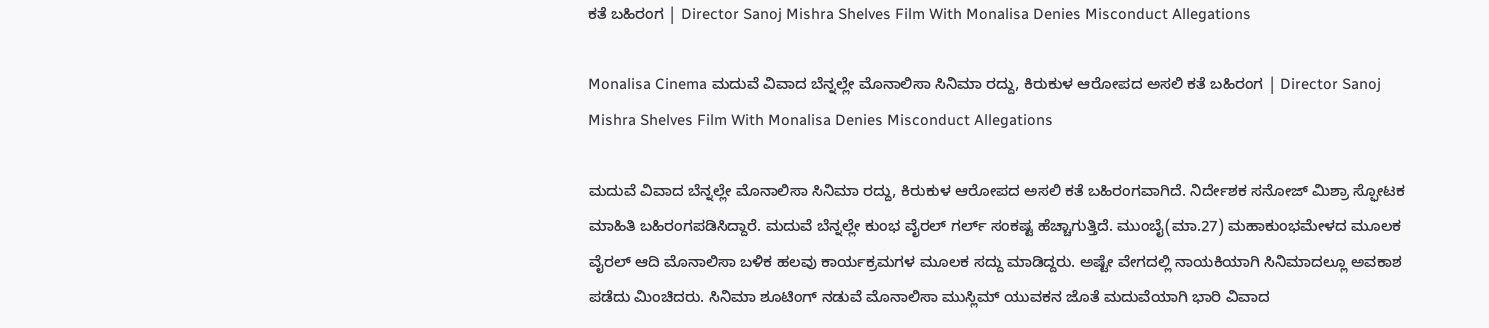ಕತೆ ಬಹಿರಂಗ | Director Sanoj Mishra Shelves Film With Monalisa Denies Misconduct Allegations

Monalisa Cinema ಮದುವೆ ವಿವಾದ ಬೆನ್ನಲ್ಲೇ ಮೊನಾಲಿಸಾ ಸಿನಿಮಾ ರದ್ದು, ಕಿರುಕುಳ ಆರೋಪದ ಅಸಲಿ ಕತೆ ಬಹಿರಂಗ | Director Sanoj Mishra Shelves Film With Monalisa Denies Misconduct Allegations

ಮದುವೆ ವಿವಾದ ಬೆನ್ನಲ್ಲೇ ಮೊನಾಲಿಸಾ ಸಿನಿಮಾ ರದ್ದು, ಕಿರುಕುಳ ಆರೋಪದ ಅಸಲಿ ಕತೆ ಬಹಿರಂಗವಾಗಿದೆ. ನಿರ್ದೇಶಕ ಸನೋಜ್ ಮಿಶ್ರಾ ಸ್ಫೋಟಕ ಮಾಹಿತಿ ಬಹಿರಂಗಪಡಿಸಿದ್ದಾರೆ. ಮದುವೆ ಬೆನ್ನಲ್ಲೇ ಕುಂಭ ವೈರಲ್ ಗರ್ಲ್ ಸಂಕಷ್ಟ ಹೆಚ್ಚಾಗುತ್ತಿದೆ. ಮುಂಬೈ(ಮಾ.27) ಮಹಾಕುಂಭಮೇಳದ ಮೂಲಕ ವೈರಲ್ ಆದಿ ಮೊನಾಲಿಸಾ ಬಳಿಕ ಹಲವು ಕಾರ್ಯಕ್ರಮಗಳ ಮೂಲಕ ಸದ್ದು ಮಾಡಿದ್ದರು. ಅಷ್ಟೇ ವೇಗದಲ್ಲಿ ನಾಯಕಿಯಾಗಿ ಸಿನಿಮಾದಲ್ಲೂ ಅವಕಾಶ ಪಡೆದು ಮಿಂಚಿದರು. ಸಿನಿಮಾ ಶೂಟಿಂಗ್ ನಡುವೆ ಮೊನಾಲಿಸಾ ಮುಸ್ಲಿಮ್ ಯುವಕನ ಜೊತೆ ಮದುವೆಯಾಗಿ ಭಾರಿ ವಿವಾದ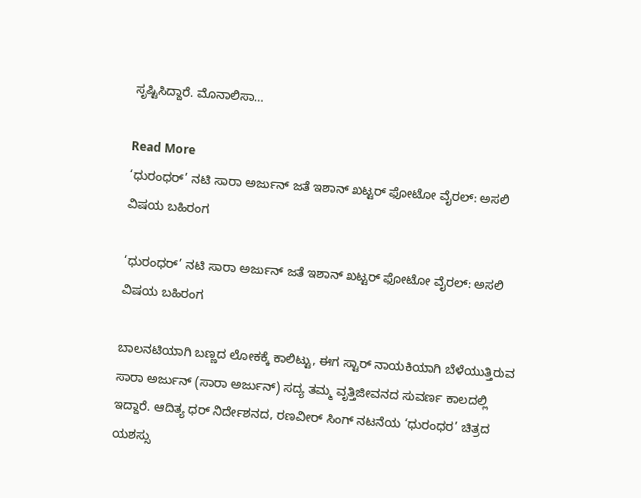ಸೃಷ್ಟಿಸಿದ್ದಾರೆ. ಮೊನಾಲಿಸಾ…

Read More
‘ಧುರಂಧರ್’ ನಟಿ ಸಾರಾ ಅರ್ಜುನ್ ಜತೆ ಇಶಾನ್ ಖಟ್ಟರ್ ಫೋಟೋ ವೈರಲ್: ಅಸಲಿ ವಿಷಯ ಬಹಿರಂಗ

‘ಧುರಂಧರ್’ ನಟಿ ಸಾರಾ ಅರ್ಜುನ್ ಜತೆ ಇಶಾನ್ ಖಟ್ಟರ್ ಫೋಟೋ ವೈರಲ್: ಅಸಲಿ ವಿಷಯ ಬಹಿರಂಗ

ಬಾಲನಟಿಯಾಗಿ ಬಣ್ಣದ ಲೋಕಕ್ಕೆ ಕಾಲಿಟ್ಟು, ಈಗ ಸ್ಟಾರ್ ನಾಯಕಿಯಾಗಿ ಬೆಳೆಯುತ್ತಿರುವ ಸಾರಾ ಅರ್ಜುನ್ (ಸಾರಾ ಅರ್ಜುನ್) ಸದ್ಯ ತಮ್ಮ ವೃತ್ತಿಜೀವನದ ಸುವರ್ಣ ಕಾಲದಲ್ಲಿ ಇದ್ದಾರೆ. ಆದಿತ್ಯ ಧರ್ ನಿರ್ದೇಶನದ, ರಣವೀರ್ ಸಿಂಗ್ ನಟನೆಯ ‘ಧುರಂಧರ’ ಚಿತ್ರದ ಯಶಸ್ಸು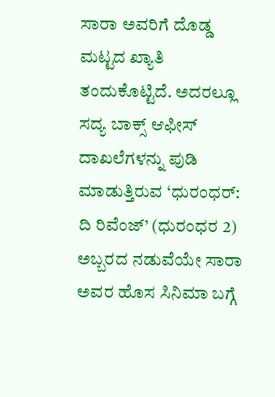ಸಾರಾ ಅವರಿಗೆ ದೊಡ್ಡ ಮಟ್ಟದ ಖ್ಯಾತಿ ತಂದುಕೊಟ್ಟಿದೆ. ಅದರಲ್ಲೂ ಸದ್ಯ ಬಾಕ್ಸ್ ಆಫೀಸ್ ದಾಖಲೆಗಳನ್ನು ಪುಡಿ ಮಾಡುತ್ತಿರುವ ‘ಧುರಂಧರ್: ದಿ ರಿವೆಂಜ್’ (ಧುರಂಧರ 2) ಅಬ್ಬರದ ನಡುವೆಯೇ ಸಾರಾ ಅವರ ಹೊಸ ಸಿನಿಮಾ ಬಗ್ಗೆ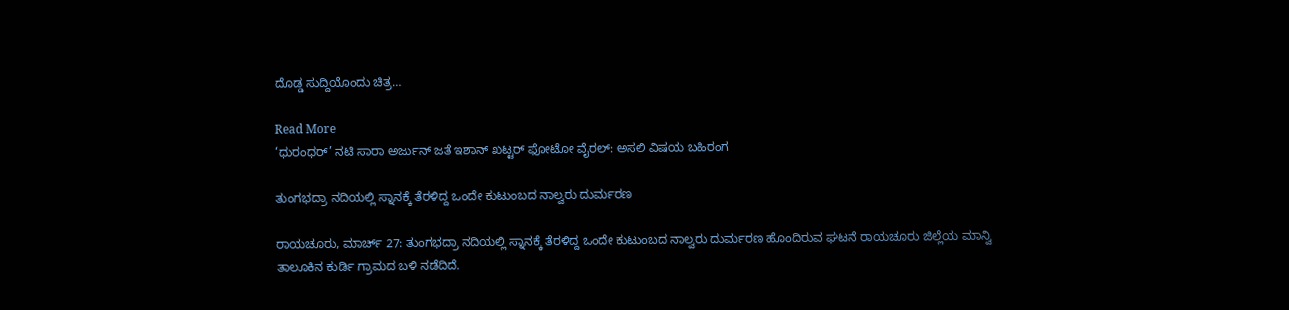ದೊಡ್ಡ ಸುದ್ದಿಯೊಂದು ಚಿತ್ರ…

Read More
‘ಧುರಂಧರ್’ ನಟಿ ಸಾರಾ ಅರ್ಜುನ್ ಜತೆ ಇಶಾನ್ ಖಟ್ಟರ್ ಫೋಟೋ ವೈರಲ್: ಅಸಲಿ ವಿಷಯ ಬಹಿರಂಗ

ತುಂಗಭದ್ರಾ ನದಿಯಲ್ಲಿ ಸ್ನಾನಕ್ಕೆ ತೆರಳಿದ್ದ ಒಂದೇ ಕುಟುಂಬದ ನಾಲ್ವರು ದುರ್ಮರಣ

ರಾಯಚೂರು, ಮಾರ್ಚ್ 27: ತುಂಗಭದ್ರಾ ನದಿಯಲ್ಲಿ ಸ್ನಾನಕ್ಕೆ ತೆರಳಿದ್ದ ಒಂದೇ ಕುಟುಂಬದ ನಾಲ್ವರು ದುರ್ಮರಣ ಹೊಂದಿರುವ ಘಟನೆ ರಾಯಚೂರು ಜಿಲ್ಲೆಯ ಮಾನ್ವಿ ತಾಲೂಕಿನ ಕುರ್ಡಿ ಗ್ರಾಮದ ಬಳಿ ನಡೆದಿದೆ.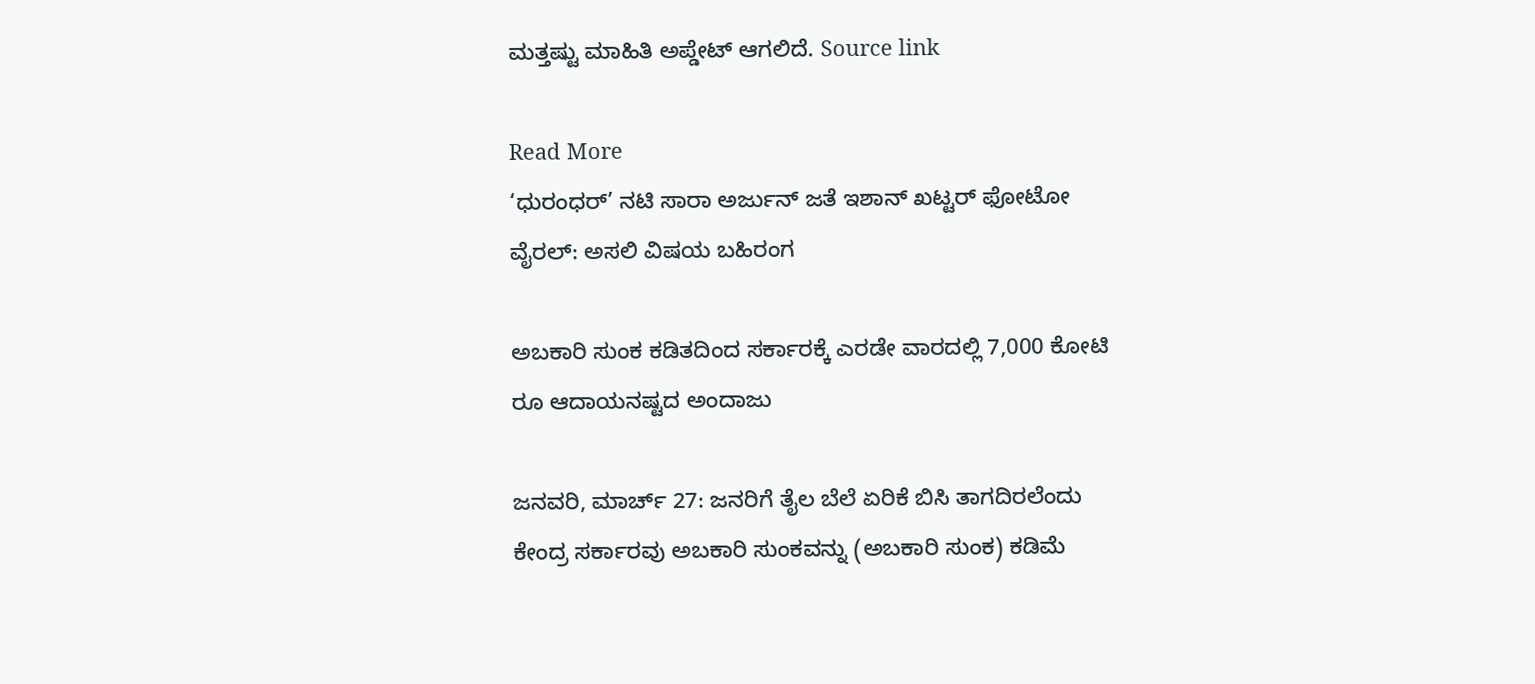ಮತ್ತಷ್ಟು ಮಾಹಿತಿ ಅಪ್ಡೇಟ್ ಆಗಲಿದೆ. Source link

Read More
‘ಧುರಂಧರ್’ ನಟಿ ಸಾರಾ ಅರ್ಜುನ್ ಜತೆ ಇಶಾನ್ ಖಟ್ಟರ್ ಫೋಟೋ ವೈರಲ್: ಅಸಲಿ ವಿಷಯ ಬಹಿರಂಗ

ಅಬಕಾರಿ ಸುಂಕ ಕಡಿತದಿಂದ ಸರ್ಕಾರಕ್ಕೆ ಎರಡೇ ವಾರದಲ್ಲಿ 7,000 ಕೋಟಿ ರೂ ಆದಾಯನಷ್ಟದ ಅಂದಾಜು

ಜನವರಿ, ಮಾರ್ಚ್ 27: ಜನರಿಗೆ ತೈಲ ಬೆಲೆ ಏರಿಕೆ ಬಿಸಿ ತಾಗದಿರಲೆಂದು ಕೇಂದ್ರ ಸರ್ಕಾರವು ಅಬಕಾರಿ ಸುಂಕವನ್ನು (ಅಬಕಾರಿ ಸುಂಕ) ಕಡಿಮೆ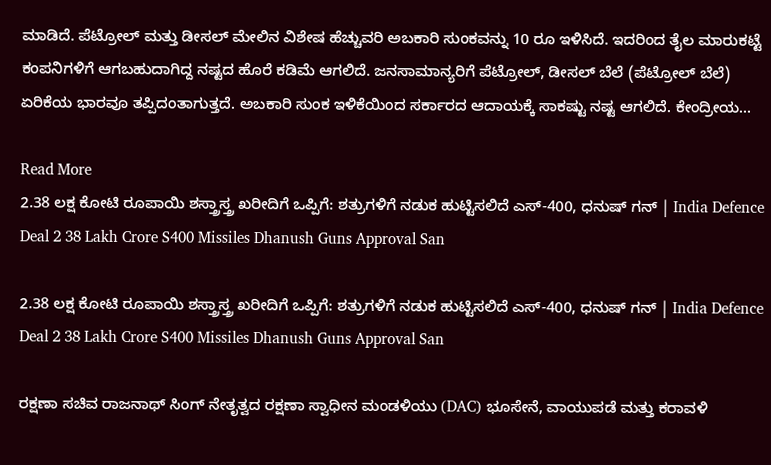ಮಾಡಿದೆ. ಪೆಟ್ರೋಲ್ ಮತ್ತು ಡೀಸಲ್ ಮೇಲಿನ ವಿಶೇಷ ಹೆಚ್ಚುವರಿ ಅಬಕಾರಿ ಸುಂಕವನ್ನು 10 ರೂ ಇಳಿಸಿದೆ. ಇದರಿಂದ ತೈಲ ಮಾರುಕಟ್ಟೆ ಕಂಪನಿಗಳಿಗೆ ಆಗಬಹುದಾಗಿದ್ದ ನಷ್ಟದ ಹೊರೆ ಕಡಿಮೆ ಆಗಲಿದೆ. ಜನಸಾಮಾನ್ಯರಿಗೆ ಪೆಟ್ರೋಲ್, ಡೀಸಲ್ ಬೆಲೆ (ಪೆಟ್ರೋಲ್ ಬೆಲೆ) ಏರಿಕೆಯ ಭಾರವೂ ತಪ್ಪಿದಂತಾಗುತ್ತದೆ. ಅಬಕಾರಿ ಸುಂಕ ಇಳಿಕೆಯಿಂದ ಸರ್ಕಾರದ ಆದಾಯಕ್ಕೆ ಸಾಕಷ್ಟು ನಷ್ಟ ಆಗಲಿದೆ. ಕೇಂದ್ರೀಯ…

Read More
2.38 ಲಕ್ಷ ಕೋಟಿ ರೂಪಾಯಿ ಶಸ್ತ್ರಾಸ್ತ್ರ ಖರೀದಿಗೆ ಒಪ್ಪಿಗೆ: ಶತ್ರುಗಳಿಗೆ ನಡುಕ ಹುಟ್ಟಿಸಲಿದೆ ಎಸ್-400, ಧನುಷ್ ಗನ್ | India Defence Deal 2 38 Lakh Crore S400 Missiles Dhanush Guns Approval San

2.38 ಲಕ್ಷ ಕೋಟಿ ರೂಪಾಯಿ ಶಸ್ತ್ರಾಸ್ತ್ರ ಖರೀದಿಗೆ ಒಪ್ಪಿಗೆ: ಶತ್ರುಗಳಿಗೆ ನಡುಕ ಹುಟ್ಟಿಸಲಿದೆ ಎಸ್-400, ಧನುಷ್ ಗನ್ | India Defence Deal 2 38 Lakh Crore S400 Missiles Dhanush Guns Approval San

ರಕ್ಷಣಾ ಸಚಿವ ರಾಜನಾಥ್ ಸಿಂಗ್ ನೇತೃತ್ವದ ರಕ್ಷಣಾ ಸ್ವಾಧೀನ ಮಂಡಳಿಯು (DAC) ಭೂಸೇನೆ, ವಾಯುಪಡೆ ಮತ್ತು ಕರಾವಳಿ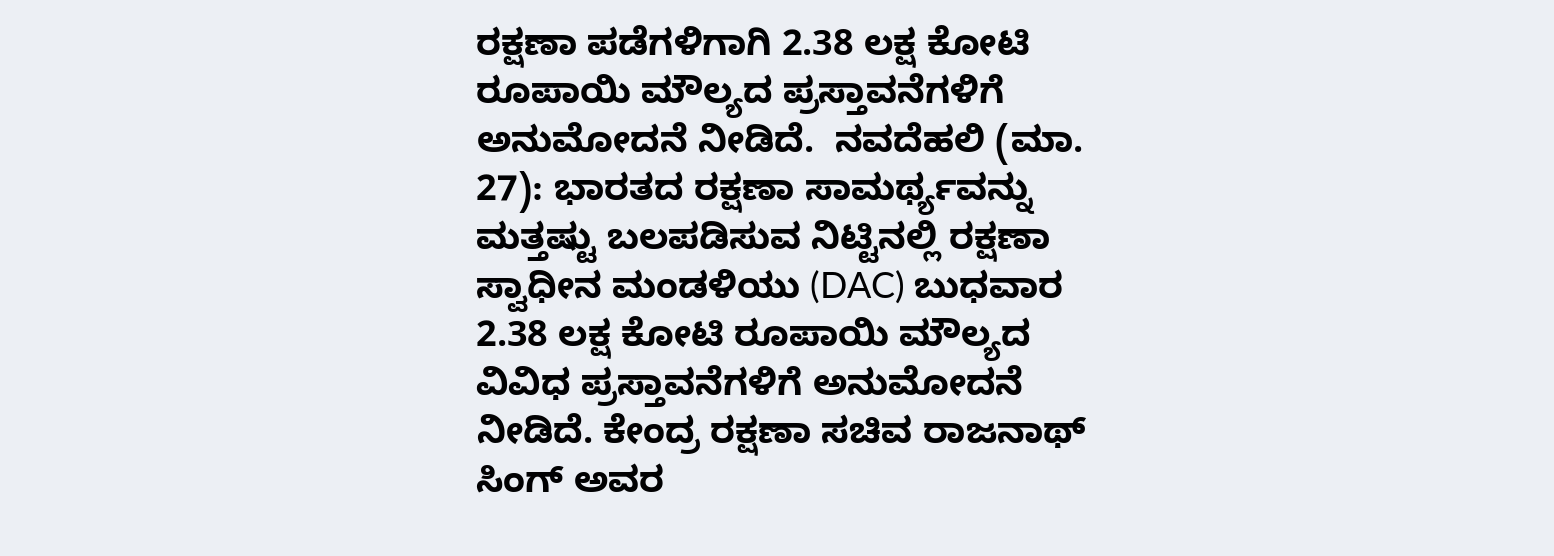ರಕ್ಷಣಾ ಪಡೆಗಳಿಗಾಗಿ 2.38 ಲಕ್ಷ ಕೋಟಿ ರೂಪಾಯಿ ಮೌಲ್ಯದ ಪ್ರಸ್ತಾವನೆಗಳಿಗೆ ಅನುಮೋದನೆ ನೀಡಿದೆ.  ನವದೆಹಲಿ (ಮಾ. 27): ಭಾರತದ ರಕ್ಷಣಾ ಸಾಮರ್ಥ್ಯವನ್ನು ಮತ್ತಷ್ಟು ಬಲಪಡಿಸುವ ನಿಟ್ಟಿನಲ್ಲಿ ರಕ್ಷಣಾ ಸ್ವಾಧೀನ ಮಂಡಳಿಯು (DAC) ಬುಧವಾರ 2.38 ಲಕ್ಷ ಕೋಟಿ ರೂಪಾಯಿ ಮೌಲ್ಯದ ವಿವಿಧ ಪ್ರಸ್ತಾವನೆಗಳಿಗೆ ಅನುಮೋದನೆ ನೀಡಿದೆ. ಕೇಂದ್ರ ರಕ್ಷಣಾ ಸಚಿವ ರಾಜನಾಥ್ ಸಿಂಗ್ ಅವರ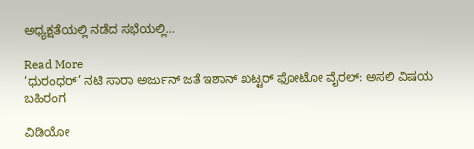ಅಧ್ಯಕ್ಷತೆಯಲ್ಲಿ ನಡೆದ ಸಭೆಯಲ್ಲಿ…

Read More
‘ಧುರಂಧರ್’ ನಟಿ ಸಾರಾ ಅರ್ಜುನ್ ಜತೆ ಇಶಾನ್ ಖಟ್ಟರ್ ಫೋಟೋ ವೈರಲ್: ಅಸಲಿ ವಿಷಯ ಬಹಿರಂಗ

ವಿಡಿಯೋ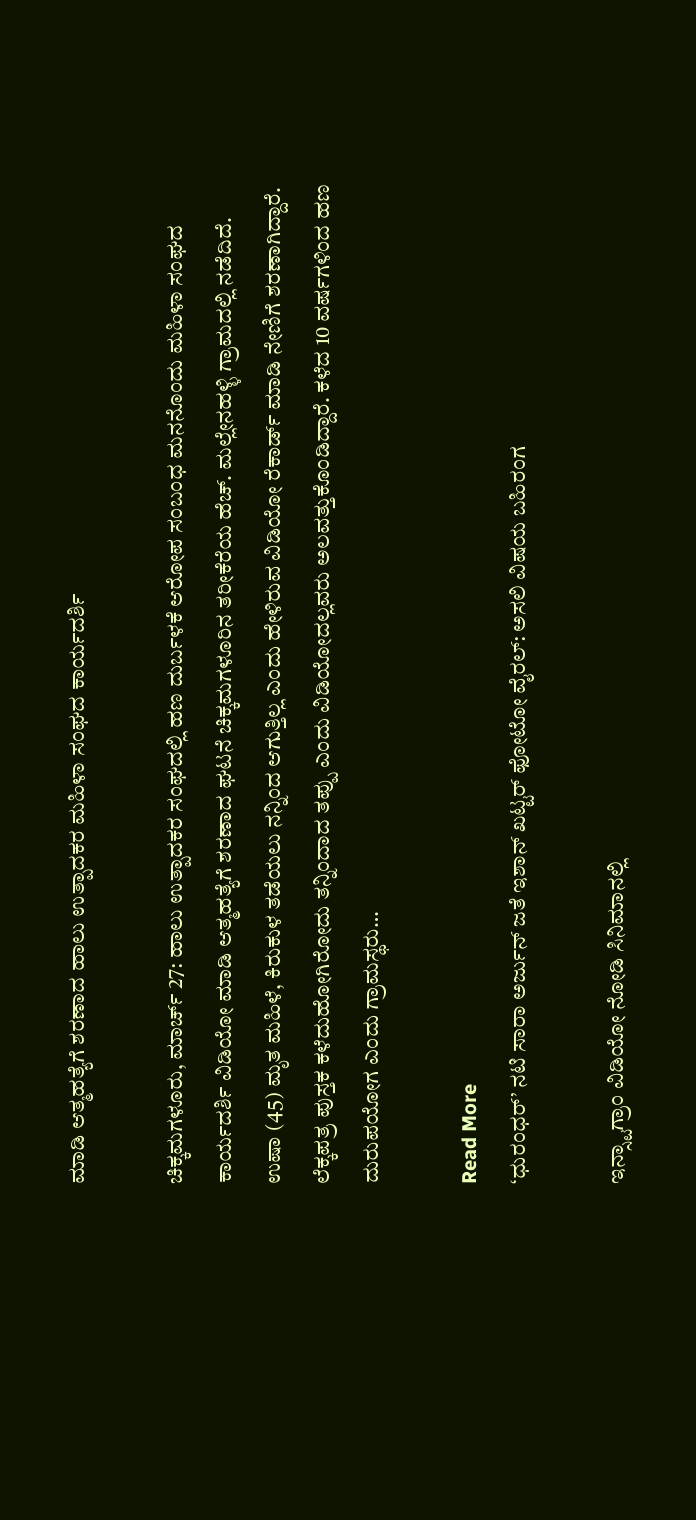ಮಾಡಿ ಆತ್ಮಹತ್ಯೆಗೆ ಶರಣಾದ ಹಾಲು ಉತ್ಪಾದಕರ ಮಹಿಳಾ ಸಂಘದ ಕಾರ್ಯದರ್ಶಿ

ಚಿಕ್ಕಮಗಳೂರು, ಮಾರ್ಚ್ 27: ಹಾಲು ಉತ್ಪಾದಕರ ಸಂಘದಲ್ಲಿ ಹಣ ದುರ್ಬಳಕೆ ಆರೋಪ ಸಂಬಂಧ ಮನನೊಂದು ಮಹಿಳಾ ಸಂಘದ ಕಾರ್ಯದರ್ಶಿ ವಿಡಿಯೋ ಮಾಡಿ ಆತ್ಮಹತ್ಯೆಗೆ ಶರಣಾದ ಘಟನೆ ಚಿಕ್ಕಮಗಳೂರಿನ ತರೀಕೆರೆಯ ಹೆಚ್. ಮಲ್ಲೇನಹಳ್ಳಿ ಗ್ರಾಮದಲ್ಲಿ ನಡೆದಿದೆ. ಉಷಾ (45) ಮೃತ ಮಹಿಳೆ, ಕಿರುಕುಳ ತಡೆಯಲು ನನ್ನಿಂದ ಆಗುತ್ತಿಲ್ಲ ಎಂದು ಹೇಳಿರುವ ವಿಡಿಯೋ ರೆಕಾರ್ಡ್ ಮಾಡಿ ನೇಣಿಗೆ ಶರಣಾಗಿದ್ದಾರೆ. ಲೆಕ್ಕಪತ್ರ ಪುಸ್ತಕ ಕಳೆದುಹೋಗಿರೋದು ತನ್ನಿಂದಾದ ತಪ್ಪು ಎಂದು ವಿಡಿಯೋದಲ್ಲವರು ಅಲವತ್ತುಕೊಂಡಿದ್ದಾರೆ. ಕಳೆದ 10 ವರ್ಷಗಳಿಂದ ಹಣ ದುರುಪಯೋಗ ಎಂದು ಗ್ರಾಮಸ್ಥರು…

Read More
‘ಧುರಂಧರ್’ ನಟಿ ಸಾರಾ ಅರ್ಜುನ್ ಜತೆ ಇಶಾನ್ ಖಟ್ಟರ್ ಫೋಟೋ ವೈರಲ್: ಅಸಲಿ ವಿಷಯ ಬಹಿರಂಗ

ಇನ್ಸ್ಟಾಗ್ರಾಂ ವಿಡಿಯೋ ನೋಡಿ ಸಿನಿಮಾನಲ್ಲಿ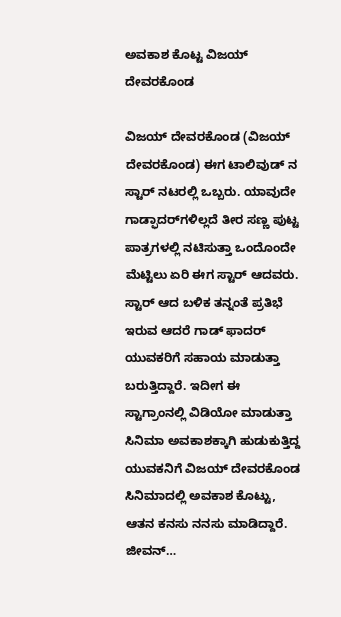ಅವಕಾಶ ಕೊಟ್ಟ ವಿಜಯ್ ದೇವರಕೊಂಡ

ವಿಜಯ್ ದೇವರಕೊಂಡ (ವಿಜಯ್ ದೇವರಕೊಂಡ) ಈಗ ಟಾಲಿವುಡ್ ನ ಸ್ಟಾರ್ ನಟರಲ್ಲಿ ಒಬ್ಬರು. ಯಾವುದೇ ಗಾಡ್ಫಾದರ್‌ಗಳಿಲ್ಲದೆ ತೀರ ಸಣ್ಣ ಪುಟ್ಟ ಪಾತ್ರಗಳಲ್ಲಿ ನಟಿಸುತ್ತಾ ಒಂದೊಂದೇ ಮೆಟ್ಟಿಲು ಏರಿ ಈಗ ಸ್ಟಾರ್ ಆದವರು. ಸ್ಟಾರ್ ಆದ ಬಳಿಕ ತನ್ನಂತೆ ಪ್ರತಿಭೆ ಇರುವ ಆದರೆ ಗಾಡ್ ಫಾದರ್ ಯುವಕರಿಗೆ ಸಹಾಯ ಮಾಡುತ್ತಾ ಬರುತ್ತಿದ್ದಾರೆ. ಇದೀಗ ಈ ಸ್ಟಾಗ್ರಾಂನಲ್ಲಿ ವಿಡಿಯೋ ಮಾಡುತ್ತಾ ಸಿನಿಮಾ ಅವಕಾಶಕ್ಕಾಗಿ ಹುಡುಕುತ್ತಿದ್ದ ಯುವಕನಿಗೆ ವಿಜಯ್ ದೇವರಕೊಂಡ ಸಿನಿಮಾದಲ್ಲಿ ಅವಕಾಶ ಕೊಟ್ಟು, ಆತನ ಕನಸು ನನಸು ಮಾಡಿದ್ದಾರೆ. ಜೀವನ್…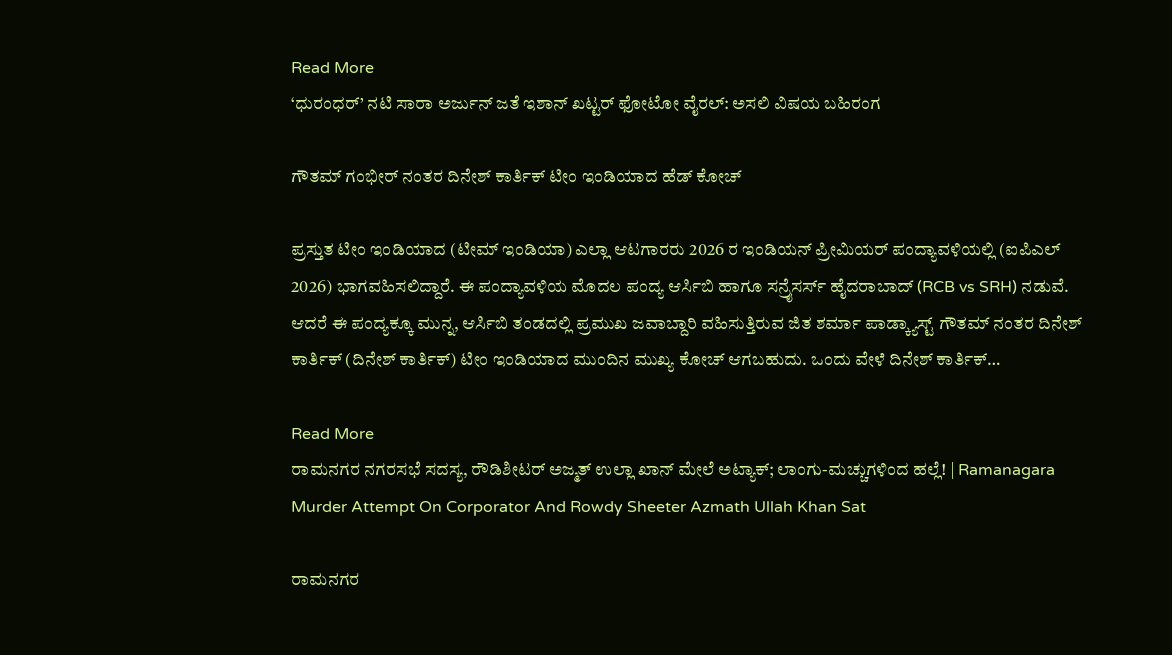Read More
‘ಧುರಂಧರ್’ ನಟಿ ಸಾರಾ ಅರ್ಜುನ್ ಜತೆ ಇಶಾನ್ ಖಟ್ಟರ್ ಫೋಟೋ ವೈರಲ್: ಅಸಲಿ ವಿಷಯ ಬಹಿರಂಗ

ಗೌತಮ್ ಗಂಭೀರ್ ನಂತರ ದಿನೇಶ್ ಕಾರ್ತಿಕ್ ಟೀಂ ಇಂಡಿಯಾದ ಹೆಡ್ ಕೋಚ್

ಪ್ರಸ್ತುತ ಟೀಂ ಇಂಡಿಯಾದ (ಟೀಮ್ ಇಂಡಿಯಾ) ಎಲ್ಲಾ ಆಟಗಾರರು 2026 ರ ಇಂಡಿಯನ್ ಪ್ರೀಮಿಯರ್ ಪಂದ್ಯಾವಳಿಯಲ್ಲಿ (ಐಪಿಎಲ್ 2026) ಭಾಗವಹಿಸಲಿದ್ದಾರೆ. ಈ ಪಂದ್ಯಾವಳಿಯ ಮೊದಲ ಪಂದ್ಯ ಆರ್ಸಿಬಿ ಹಾಗೂ ಸನ್ರೈಸರ್ಸ್ ಹೈದರಾಬಾದ್ (RCB vs SRH) ನಡುವೆ. ಆದರೆ ಈ ಪಂದ್ಯಕ್ಕೂ ಮುನ್ನ, ಆರ್ಸಿಬಿ ತಂಡದಲ್ಲಿ ಪ್ರಮುಖ ಜವಾಬ್ದಾರಿ ವಹಿಸುತ್ತಿರುವ ಜಿತ ಶರ್ಮಾ ಪಾಡ್ಕ್ಯಾಸ್ಟ್ ಗೌತಮ್ ನಂತರ ದಿನೇಶ್ ಕಾರ್ತಿಕ್ (ದಿನೇಶ್ ಕಾರ್ತಿಕ್) ಟೀಂ ಇಂಡಿಯಾದ ಮುಂದಿನ ಮುಖ್ಯ ಕೋಚ್ ಆಗಬಹುದು. ಒಂದು ವೇಳೆ ದಿನೇಶ್ ಕಾರ್ತಿಕ್…

Read More
ರಾಮನಗರ ನಗರಸಭೆ ಸದಸ್ಯ, ರೌಡಿಶೀಟರ್ ಅಜ್ಮತ್ ಉಲ್ಲಾ ಖಾನ್ ಮೇಲೆ ಅಟ್ಯಾಕ್; ಲಾಂಗು-ಮಚ್ಚುಗಳಿಂದ ಹಲ್ಲೆ! | Ramanagara Murder Attempt On Corporator And Rowdy Sheeter Azmath Ullah Khan Sat

ರಾಮನಗರ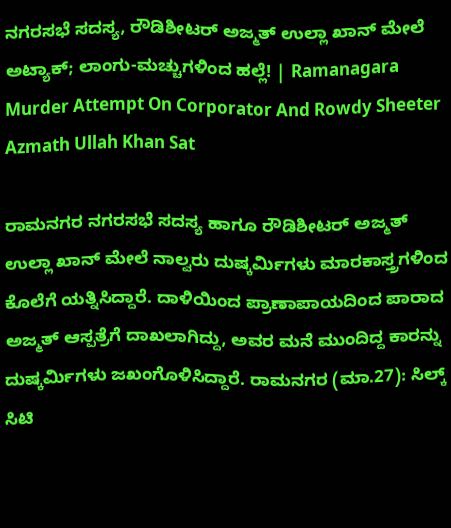ನಗರಸಭೆ ಸದಸ್ಯ, ರೌಡಿಶೀಟರ್ ಅಜ್ಮತ್ ಉಲ್ಲಾ ಖಾನ್ ಮೇಲೆ ಅಟ್ಯಾಕ್; ಲಾಂಗು-ಮಚ್ಚುಗಳಿಂದ ಹಲ್ಲೆ! | Ramanagara Murder Attempt On Corporator And Rowdy Sheeter Azmath Ullah Khan Sat

ರಾಮನಗರ ನಗರಸಭೆ ಸದಸ್ಯ ಹಾಗೂ ರೌಡಿಶೀಟರ್ ಅಜ್ಮತ್ ಉಲ್ಲಾ ಖಾನ್ ಮೇಲೆ ನಾಲ್ವರು ದುಷ್ಕರ್ಮಿಗಳು ಮಾರಕಾಸ್ತ್ರಗಳಿಂದ ಕೊಲೆಗೆ ಯತ್ನಿಸಿದ್ದಾರೆ. ದಾಳಿಯಿಂದ ಪ್ರಾಣಾಪಾಯದಿಂದ ಪಾರಾದ ಅಜ್ಮತ್ ಆಸ್ಪತ್ರೆಗೆ ದಾಖಲಾಗಿದ್ದು, ಅವರ ಮನೆ ಮುಂದಿದ್ದ ಕಾರನ್ನು ದುಷ್ಕರ್ಮಿಗಳು ಜಖಂಗೊಳಿಸಿದ್ದಾರೆ. ರಾಮನಗರ (ಮಾ.27): ಸಿಲ್ಕ್ ಸಿಟಿ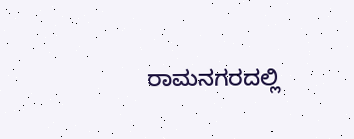ರಾಮನಗರದಲ್ಲಿ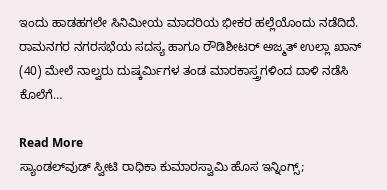ಇಂದು ಹಾಡಹಗಲೇ ಸಿನಿಮೀಯ ಮಾದರಿಯ ಭೀಕರ ಹಲ್ಲೆಯೊಂದು ನಡೆದಿದೆ. ರಾಮನಗರ ನಗರಸಭೆಯ ಸದಸ್ಯ ಹಾಗೂ ರೌಡಿಶೀಟರ್ ಅಜ್ಮತ್ ಉಲ್ಲಾ ಖಾನ್ (40) ಮೇಲೆ ನಾಲ್ವರು ದುಷ್ಕರ್ಮಿಗಳ ತಂಡ ಮಾರಕಾಸ್ತ್ರಗಳಿಂದ ದಾಳಿ ನಡೆಸಿ ಕೊಲೆಗೆ…

Read More
ಸ್ಯಾಂಡಲ್‌ವುಡ್ ಸ್ವೀಟಿ ರಾಧಿಕಾ ಕುಮಾರಸ್ವಾಮಿ ಹೊಸ ಇನ್ನಿಂಗ್ಸ್‌;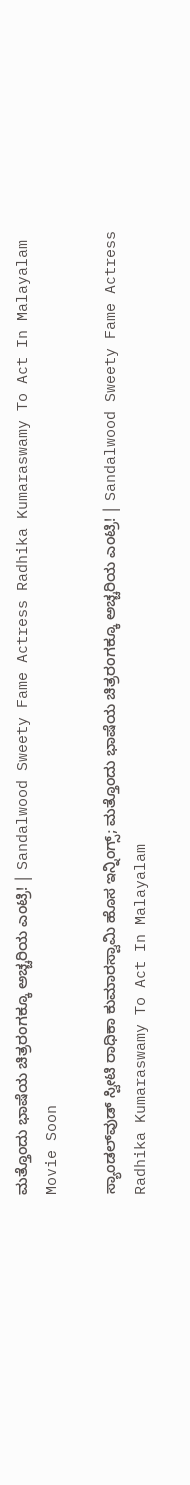ಮತ್ತೊಂದು ಭಾಷೆಯ ಚಿತ್ರರಂಗಕ್ಕೂ ಅಚ್ಚರಿಯ ಎಂಟ್ರಿ! | Sandalwood Sweety Fame Actress Radhika Kumaraswamy To Act In Malayalam Movie Soon

ಸ್ಯಾಂಡಲ್‌ವುಡ್ ಸ್ವೀಟಿ ರಾಧಿಕಾ ಕುಮಾರಸ್ವಾಮಿ ಹೊಸ ಇನ್ನಿಂಗ್ಸ್‌; ಮತ್ತೊಂದು ಭಾಷೆಯ ಚಿತ್ರರಂಗಕ್ಕೂ ಅಚ್ಚರಿಯ ಎಂಟ್ರಿ! | Sandalwood Sweety Fame Actress Radhika Kumaraswamy To Act In Malayalam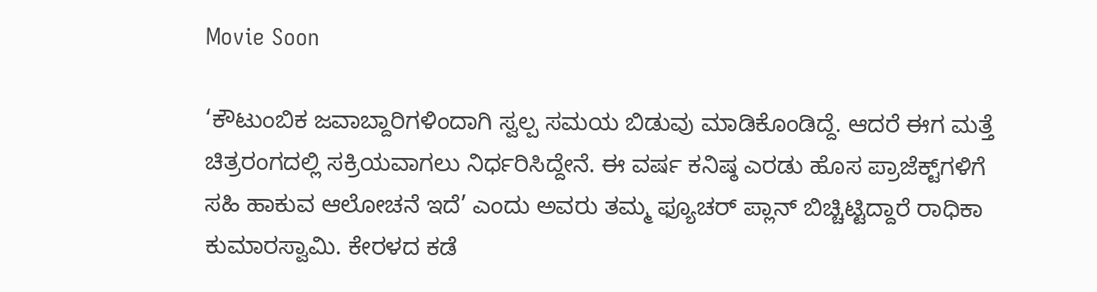Movie Soon

‘ಕೌಟುಂಬಿಕ ಜವಾಬ್ದಾರಿಗಳಿಂದಾಗಿ ಸ್ವಲ್ಪ ಸಮಯ ಬಿಡುವು ಮಾಡಿಕೊಂಡಿದ್ದೆ. ಆದರೆ ಈಗ ಮತ್ತೆ ಚಿತ್ರರಂಗದಲ್ಲಿ ಸಕ್ರಿಯವಾಗಲು ನಿರ್ಧರಿಸಿದ್ದೇನೆ. ಈ ವರ್ಷ ಕನಿಷ್ಠ ಎರಡು ಹೊಸ ಪ್ರಾಜೆಕ್ಟ್‌ಗಳಿಗೆ ಸಹಿ ಹಾಕುವ ಆಲೋಚನೆ ಇದೆ’ ಎಂದು ಅವರು ತಮ್ಮ ಫ್ಯೂಚರ್ ಪ್ಲಾನ್ ಬಿಚ್ಚಿಟ್ಟಿದ್ದಾರೆ ರಾಧಿಕಾ ಕುಮಾರಸ್ವಾಮಿ. ಕೇರಳದ ಕಡೆ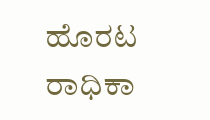ಹೊರಟ ರಾಧಿಕಾ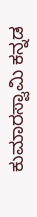ಕುಮಾರಸ್ವಾಮಿ ಕನ್ನಡ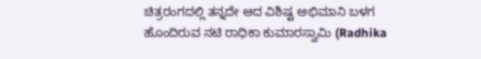ಚಿತ್ರರಂಗದಲ್ಲಿ ತನ್ನದೇ ಆದ ವಿಶಿಷ್ಟ ಅಭಿಮಾನಿ ಬಳಗ ಹೊಂದಿರುವ ನಟಿ ರಾಧಿಕಾ ಕುಮಾರಸ್ವಾಮಿ (Radhika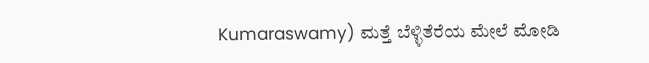Kumaraswamy) ಮತ್ತೆ ಬೆಳ್ಳಿತೆರೆಯ ಮೇಲೆ ಮೋಡಿ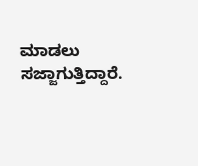ಮಾಡಲು ಸಜ್ಜಾಗುತ್ತಿದ್ದಾರೆ.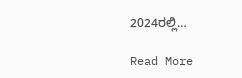2024ರಲ್ಲಿ…

Read More